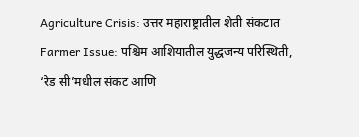Agriculture Crisis: उत्तर महाराष्ट्रातील शेती संकटात
Farmer Issue: पश्चिम आशियातील युद्धजन्य परिस्थिती, ‘रेड सी’मधील संकट आणि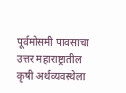पूर्वमोसमी पावसाचा उत्तर महाराष्ट्रातील कृषी अर्थव्यवस्थेला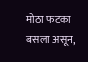मोठा फटका बसला असून,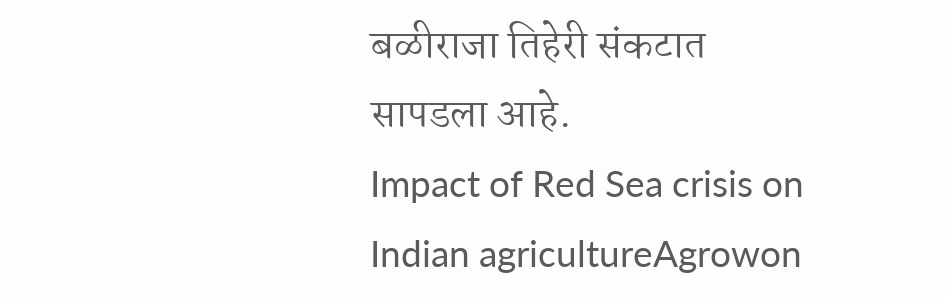बळीराजा तिहेरी संकटात सापडला आहे.
Impact of Red Sea crisis on Indian agricultureAgrowon